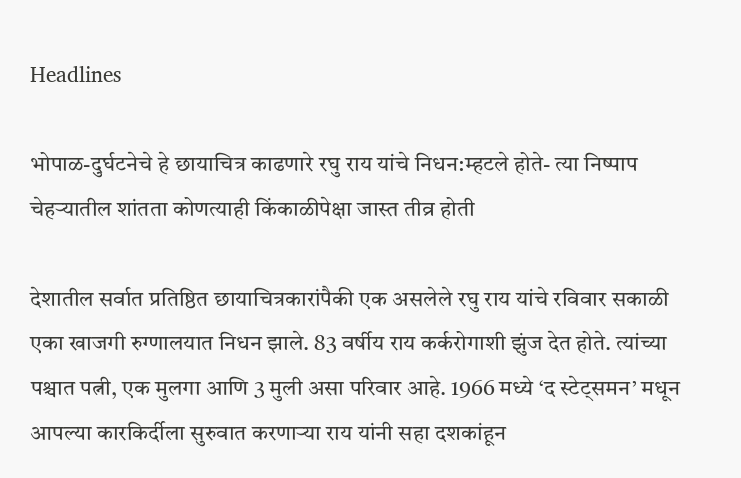Headlines

भोपाळ-दुर्घटनेचे हे छायाचित्र काढणारे रघु राय यांचे निधन:म्हटले होते- त्या निष्पाप चेहऱ्यातील शांतता कोणत्याही किंकाळीपेक्षा जास्त तीव्र होती

देशातील सर्वात प्रतिष्ठित छायाचित्रकारांपैकी एक असलेले रघु राय यांचे रविवार सकाळी एका खाजगी रुग्णालयात निधन झाले. 83 वर्षीय राय कर्करोगाशी झुंज देत होते. त्यांच्या पश्चात पत्नी, एक मुलगा आणि 3 मुली असा परिवार आहे. 1966 मध्ये ‘द स्टेट्समन’ मधून आपल्या कारकिर्दीला सुरुवात करणाऱ्या राय यांनी सहा दशकांहून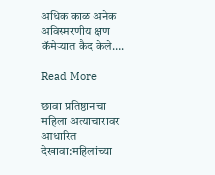अधिक काळ अनेक अविस्मरणीय क्षण कॅमेऱ्यात कैद केले….

Read More

छावा प्रतिष्ठानचा महिला अत्याचारावर आधारित देखावा:महिलांच्या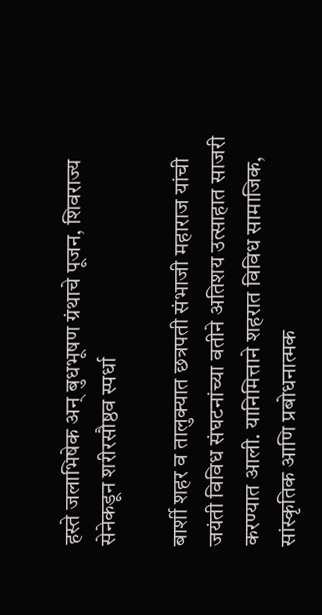हस्ते जलाभिषेक अन् बुधभूषण ग्रंथाचे पूजन, शिवराज्य सेनेकडून शरीरसौष्ठव स्पर्धा

बार्शी शहर व तालुक्यात छत्रपती संभाजी महाराज यांची जयंती विविध संघटनांच्या वतीने अतिशय उत्साहात साजरी करण्यात आली. यानिमित्ताने शहरात विविध सामाजिक, सांस्कृतिक आणि प्रबोधनात्मक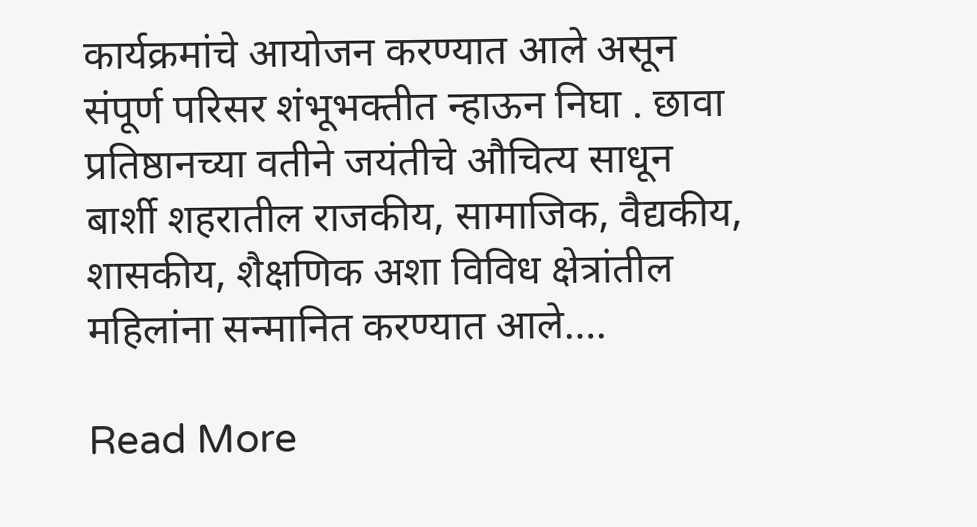कार्यक्रमांचे आयोजन करण्यात आले असून संपूर्ण परिसर शंभूभक्तीत न्हाऊन निघा . छावा प्रतिष्ठानच्या वतीने जयंतीचे औचित्य साधून बार्शी शहरातील राजकीय, सामाजिक, वैद्यकीय, शासकीय, शैक्षणिक अशा विविध क्षेत्रांतील महिलांना सन्मानित करण्यात आले….

Read More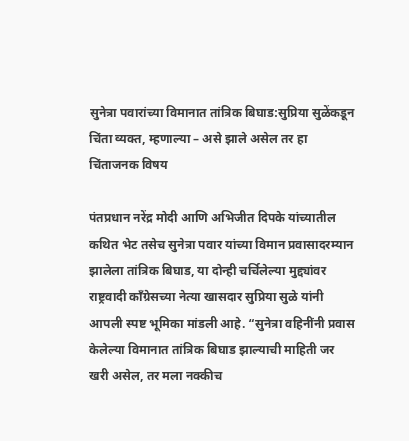सुनेत्रा पवारांच्या विमानात तांत्रिक बिघाड:सुप्रिया सुळेंकडून चिंता व्यक्त, म्हणाल्या – असे झाले असेल तर हा चिंताजनक विषय

पंतप्रधान नरेंद्र मोदी आणि अभिजीत दिपके यांच्यातील कथित भेट तसेच सुनेत्रा पवार यांच्या विमान प्रवासादरम्यान झालेला तांत्रिक बिघाड, या दोन्ही चर्चिलेल्या मुद्द्यांवर राष्ट्रवादी काँग्रेसच्या नेत्या खासदार सुप्रिया सुळे यांनी आपली स्पष्ट भूमिका मांडली आहे. “सुनेत्रा वहिनींनी प्रवास केलेल्या विमानात तांत्रिक बिघाड झाल्याची माहिती जर खरी असेल, तर मला नक्कीच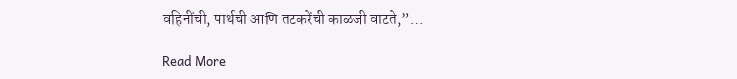वहिनींची, पार्थची आणि तटकरेंची काळजी वाटते,”…

Read More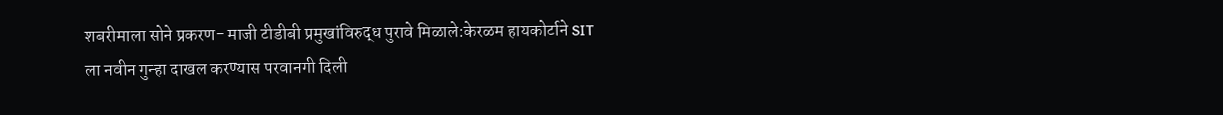शबरीमाला सोने प्रकरण- माजी टीडीबी प्रमुखांविरुद्ध पुरावे मिळाले:केरळम हायकोर्टाने SIT ला नवीन गुन्हा दाखल करण्यास परवानगी दिली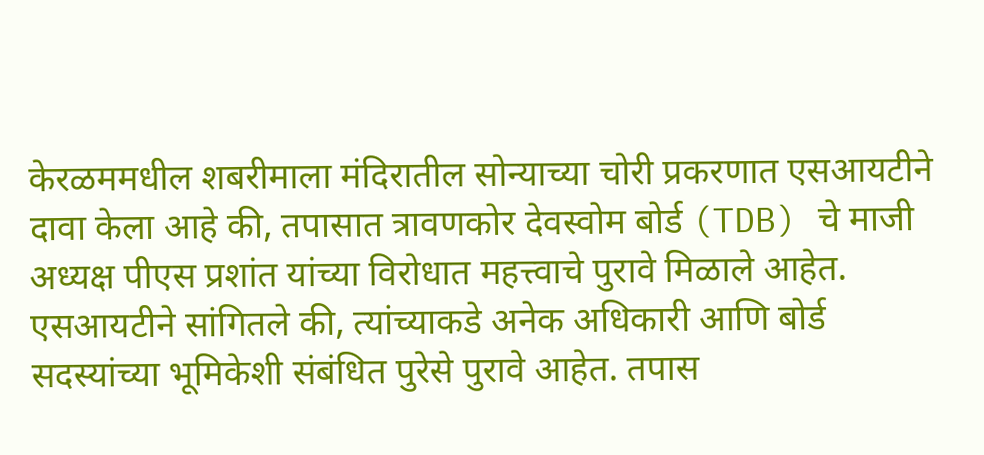केरळममधील शबरीमाला मंदिरातील सोन्याच्या चोरी प्रकरणात एसआयटीने दावा केला आहे की, तपासात त्रावणकोर देवस्वोम बोर्ड (TDB) चे माजी अध्यक्ष पीएस प्रशांत यांच्या विरोधात महत्त्वाचे पुरावे मिळाले आहेत. एसआयटीने सांगितले की, त्यांच्याकडे अनेक अधिकारी आणि बोर्ड सदस्यांच्या भूमिकेशी संबंधित पुरेसे पुरावे आहेत. तपास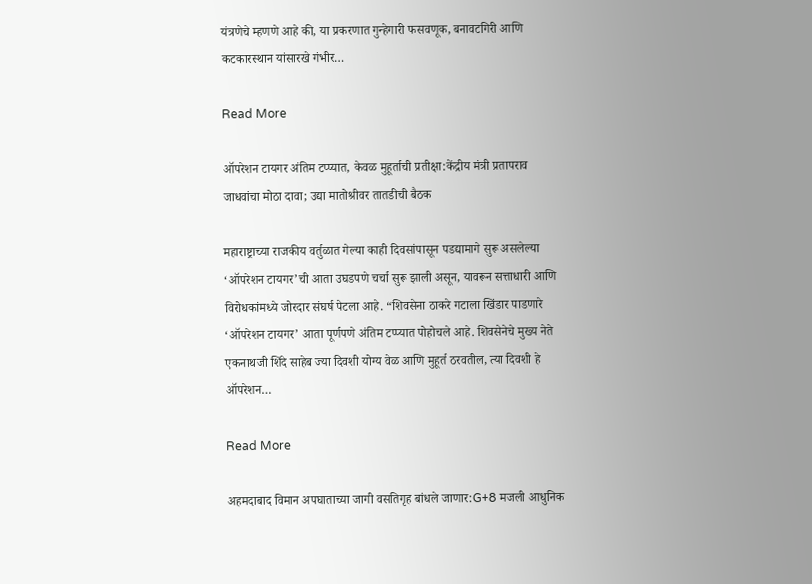यंत्रणेचे म्हणणे आहे की, या प्रकरणात गुन्हेगारी फसवणूक, बनावटगिरी आणि कटकारस्थान यांसारखे गंभीर…

Read More

ऑपरेशन टायगर अंतिम टप्प्यात, केवळ मुहूर्ताची प्रतीक्षा:केंद्रीय मंत्री प्रतापराव जाधवांचा मोठा दावा; उद्या मातोश्रीवर तातडीची बैठक

महाराष्ट्राच्या राजकीय वर्तुळात गेल्या काही दिवसांपासून पडद्यामागे सुरू असलेल्या ‘ऑपरेशन टायगर’ची आता उघडपणे चर्चा सुरू झाली असून, यावरून सत्ताधारी आणि विरोधकांमध्ये जोरदार संघर्ष पेटला आहे. “शिवसेना ठाकरे गटाला खिंडार पाडणारे ‘ऑपरेशन टायगर’ आता पूर्णपणे अंतिम टप्प्यात पोहोचले आहे. शिवसेनेचे मुख्य नेते एकनाथजी शिंदे साहेब ज्या दिवशी योग्य वेळ आणि मुहूर्त ठरवतील, त्या दिवशी हे ऑपरेशन…

Read More

अहमदाबाद विमान अपघाताच्या जागी वसतिगृह बांधले जाणार:G+8 मजली आधुनिक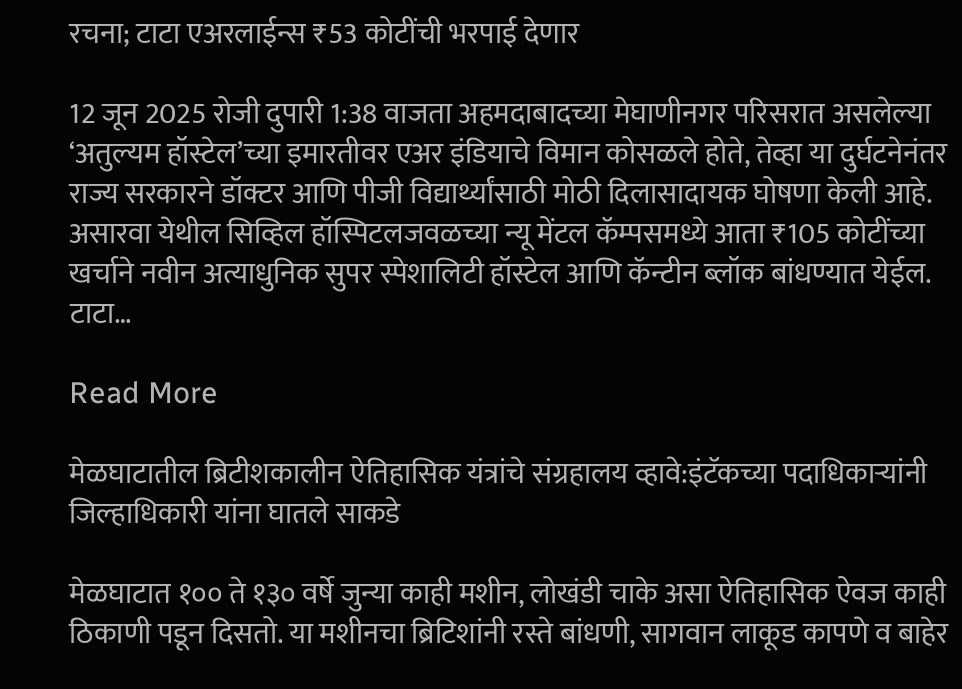रचना; टाटा एअरलाईन्स ₹53 कोटींची भरपाई देणार

12 जून 2025 रोजी दुपारी 1:38 वाजता अहमदाबादच्या मेघाणीनगर परिसरात असलेल्या ‘अतुल्यम हॉस्टेल’च्या इमारतीवर एअर इंडियाचे विमान कोसळले होते, तेव्हा या दुर्घटनेनंतर राज्य सरकारने डॉक्टर आणि पीजी विद्यार्थ्यांसाठी मोठी दिलासादायक घोषणा केली आहे. असारवा येथील सिव्हिल हॉस्पिटलजवळच्या न्यू मेंटल कॅम्पसमध्ये आता ₹105 कोटींच्या खर्चाने नवीन अत्याधुनिक सुपर स्पेशालिटी हॉस्टेल आणि कॅन्टीन ब्लॉक बांधण्यात येईल. टाटा…

Read More

मेळघाटातील ब्रिटीशकालीन ऐतिहासिक यंत्रांचे संग्रहालय व्हावे:इंटॅकच्या पदाधिकाऱ्यांनी जिल्हाधिकारी यांना घातले साकडे

मेळघाटात १०० ते १३० वर्षे जुन्या काही मशीन, लोखंडी चाके असा ऐतिहासिक ऐवज काही ठिकाणी पडून दिसतो. या मशीनचा ब्रिटिशांनी रस्ते बांधणी, सागवान लाकूड कापणे व बाहेर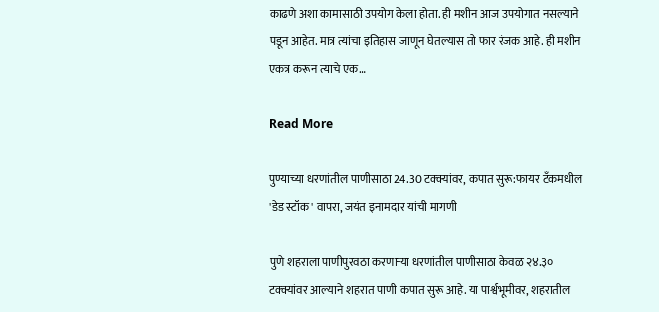काढणे अशा कामासाठी उपयोग केला होता. ही मशीन आज उपयोगात नसल्याने पडून आहेत. मात्र त्यांचा इतिहास जाणून घेतल्यास तो फार रंजक आहे. ही मशीन एकत्र करून त्याचे एक…

Read More

पुण्याच्या धरणांतील पाणीसाठा 24.30 टक्क्यांवर, कपात सुरू:फायर टँकमधील 'डेड स्टॉक' वापरा, जयंत इनामदार यांची मागणी

पुणे शहराला पाणीपुरवठा करणाऱ्या धरणांतील पाणीसाठा केवळ २४.३० टक्क्यांवर आल्याने शहरात पाणी कपात सुरू आहे. या पार्श्वभूमीवर, शहरातील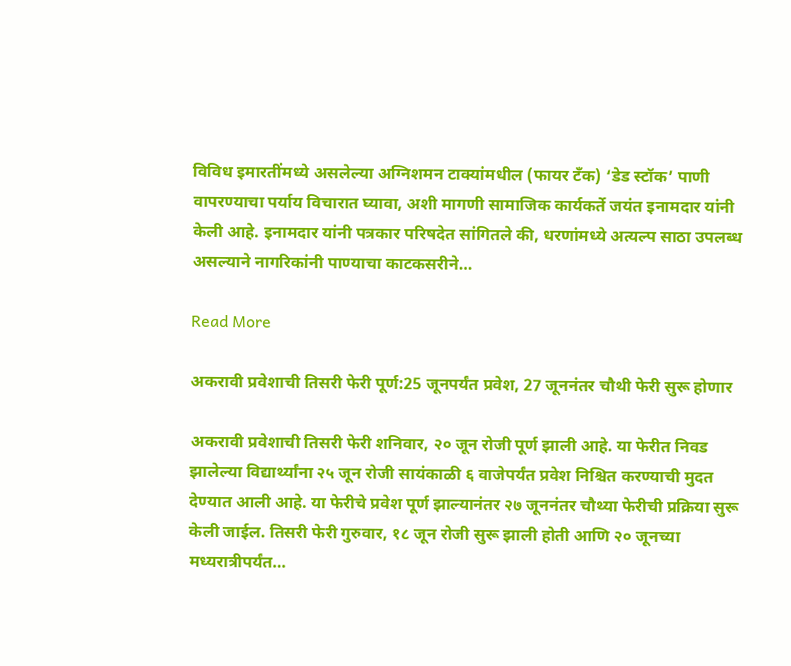विविध इमारतींमध्ये असलेल्या अग्निशमन टाक्यांमधील (फायर टँक) ‘डेड स्टॉक’ पाणी वापरण्याचा पर्याय विचारात घ्यावा, अशी मागणी सामाजिक कार्यकर्ते जयंत इनामदार यांनी केली आहे. इनामदार यांनी पत्रकार परिषदेत सांगितले की, धरणांमध्ये अत्यल्प साठा उपलब्ध असल्याने नागरिकांनी पाण्याचा काटकसरीने…

Read More

अकरावी प्रवेशाची तिसरी फेरी पूर्ण:25 जूनपर्यंत प्रवेश, 27 जूननंतर चौथी फेरी सुरू होणार

अकरावी प्रवेशाची तिसरी फेरी शनिवार, २० जून रोजी पूर्ण झाली आहे. या फेरीत निवड झालेल्या विद्यार्थ्यांना २५ जून रोजी सायंकाळी ६ वाजेपर्यंत प्रवेश निश्चित करण्याची मुदत देण्यात आली आहे. या फेरीचे प्रवेश पूर्ण झाल्यानंतर २७ जूननंतर चौथ्या फेरीची प्रक्रिया सुरू केली जाईल. तिसरी फेरी गुरुवार, १८ जून रोजी सुरू झाली होती आणि २० जूनच्या मध्यरात्रीपर्यंत…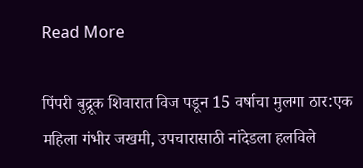Read More

पिंपरी बुद्रूक शिवारात विज पडून 15 वर्षाचा मुलगा ठार:एक महिला गंभीर जखमी, उपचारासाठी नांदेडला हलविले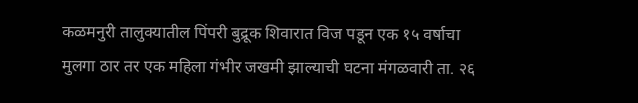कळमनुरी तालुक्यातील पिंपरी बुद्रूक शिवारात विज पडून एक १५ वर्षाचा मुलगा ठार तर एक महिला गंभीर जखमी झाल्याची घटना मंगळवारी ता. २६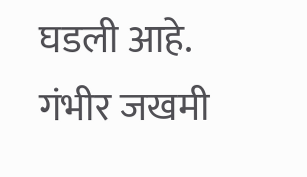घडली आहे. गंभीर जखमी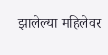झालेल्या महिलेवर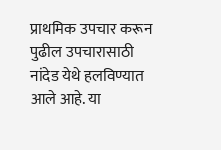प्राथमिक उपचार करून पुढील उपचारासाठी नांदेड येथे हलविण्यात आले आहे. या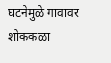घटनेमुळे गावावर शोककळा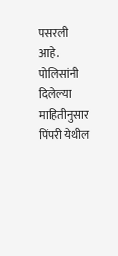पसरली आहे. पोलिसांनी दिलेल्या माहितीनुसार पिंपरी येथील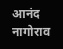आनंद नागोराव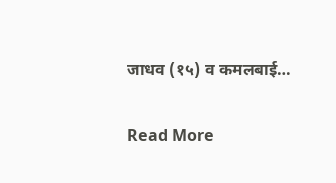जाधव (१५) व कमलबाई…

Read More